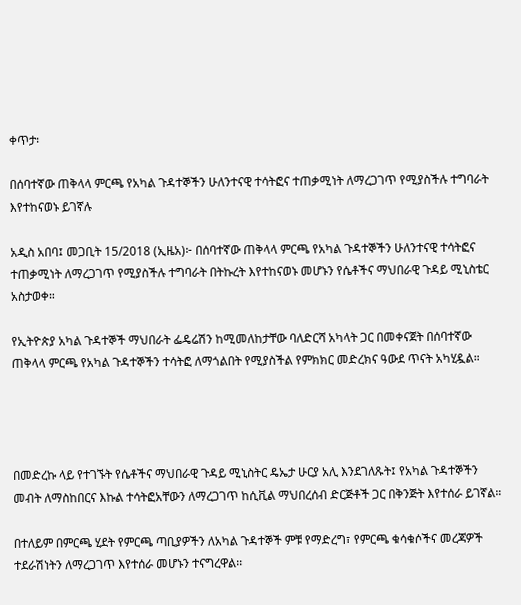ቀጥታ፡

በሰባተኛው ጠቅላላ ምርጫ የአካል ጉዳተኞችን ሁለንተናዊ ተሳትፎና ተጠቃሚነት ለማረጋገጥ የሚያስችሉ ተግባራት እየተከናወኑ ይገኛሉ

አዲስ አበባ፤ መጋቢት 15/2018 (ኢዜአ)፦ በሰባተኛው ጠቅላላ ምርጫ የአካል ጉዳተኞችን ሁለንተናዊ ተሳትፎና ተጠቃሚነት ለማረጋገጥ የሚያስችሉ ተግባራት በትኩረት እየተከናወኑ መሆኑን የሴቶችና ማህበራዊ ጉዳይ ሚኒስቴር አስታወቀ።

የኢትዮጵያ አካል ጉዳተኞች ማህበራት ፌዴሬሽን ከሚመለከታቸው ባለድርሻ አካላት ጋር በመቀናጀት በሰባተኛው ጠቅላላ ምርጫ የአካል ጉዳተኞችን ተሳትፎ ለማጎልበት የሚያስችል የምክክር መድረክና ዓውደ ጥናት አካሂዷል።




በመድረኩ ላይ የተገኙት የሴቶችና ማህበራዊ ጉዳይ ሚኒስትር ዴኤታ ሁርያ አሊ እንደገለጹት፤ የአካል ጉዳተኞችን መብት ለማስከበርና እኩል ተሳትፎአቸውን ለማረጋገጥ ከሲቪል ማህበረሰብ ድርጅቶች ጋር በቅንጅት እየተሰራ ይገኛል።

በተለይም በምርጫ ሂደት የምርጫ ጣቢያዎችን ለአካል ጉዳተኞች ምቹ የማድረግ፣ የምርጫ ቁሳቁሶችና መረጃዎች ተደራሽነትን ለማረጋገጥ እየተሰራ መሆኑን ተናግረዋል፡፡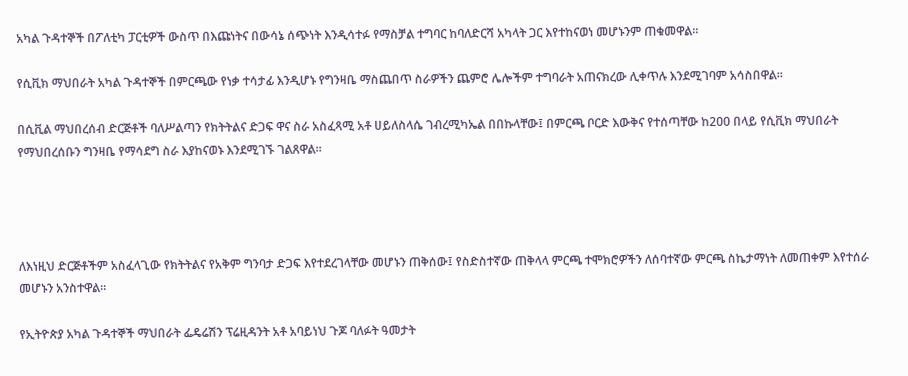አካል ጉዳተኞች በፖለቲካ ፓርቲዎች ውስጥ በእጩነትና በውሳኔ ሰጭነት እንዲሳተፉ የማስቻል ተግባር ከባለድርሻ አካላት ጋር እየተከናወነ መሆኑንም ጠቁመዋል።

የሲቪክ ማህበራት አካል ጉዳተኞች በምርጫው የነቃ ተሳታፊ እንዲሆኑ የግንዛቤ ማስጨበጥ ስራዎችን ጨምሮ ሌሎችም ተግባራት አጠናክረው ሊቀጥሉ እንደሚገባም አሳስበዋል፡፡

በሲቪል ማህበረሰብ ድርጅቶች ባለሥልጣን የክትትልና ድጋፍ ዋና ስራ አስፈጻሚ አቶ ሀይለስላሴ ገብረሚካኤል በበኩላቸው፤ በምርጫ ቦርድ እውቅና የተሰጣቸው ከ200 በላይ የሲቪክ ማህበራት የማህበረሰቡን ግንዛቤ የማሳደግ ስራ እያከናወኑ እንደሚገኙ ገልጸዋል።




ለእነዚህ ድርጅቶችም አስፈላጊው የክትትልና የአቅም ግንባታ ድጋፍ እየተደረገላቸው መሆኑን ጠቅሰው፤ የስድስተኛው ጠቅላላ ምርጫ ተሞክሮዎችን ለሰባተኛው ምርጫ ስኬታማነት ለመጠቀም እየተሰራ መሆኑን አንስተዋል።

የኢትዮጵያ አካል ጉዳተኞች ማህበራት ፌዴሬሽን ፕሬዚዳንት አቶ አባይነህ ጉጆ ባለፉት ዓመታት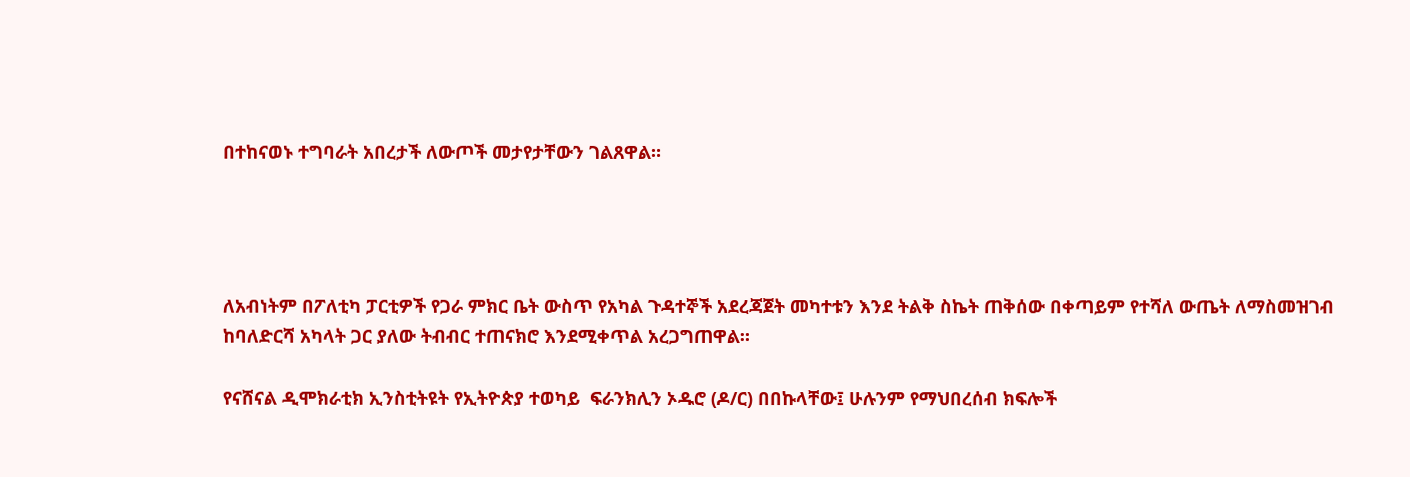በተከናወኑ ተግባራት አበረታች ለውጦች መታየታቸውን ገልጸዋል።




ለአብነትም በፖለቲካ ፓርቲዎች የጋራ ምክር ቤት ውስጥ የአካል ጉዳተኞች አደረጃጀት መካተቱን እንደ ትልቅ ስኬት ጠቅሰው በቀጣይም የተሻለ ውጤት ለማስመዝገብ ከባለድርሻ አካላት ጋር ያለው ትብብር ተጠናክሮ እንደሚቀጥል አረጋግጠዋል።

የናሸናል ዲሞክራቲክ ኢንስቲትዩት የኢትዮጵያ ተወካይ  ፍራንክሊን ኦዱሮ (ዶ/ር) በበኩላቸው፤ ሁሉንም የማህበረሰብ ክፍሎች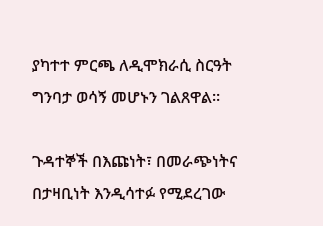ያካተተ ምርጫ ለዲሞክራሲ ስርዓት ግንባታ ወሳኝ መሆኑን ገልጸዋል።

ጉዳተኞች በእጩነት፣ በመራጭነትና በታዛቢነት እንዲሳተፉ የሚደረገው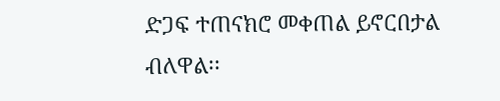ድጋፍ ተጠናክሮ መቀጠል ይኖርበታል ብለዋል፡፡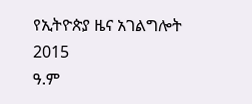የኢትዮጵያ ዜና አገልግሎት
2015
ዓ.ም